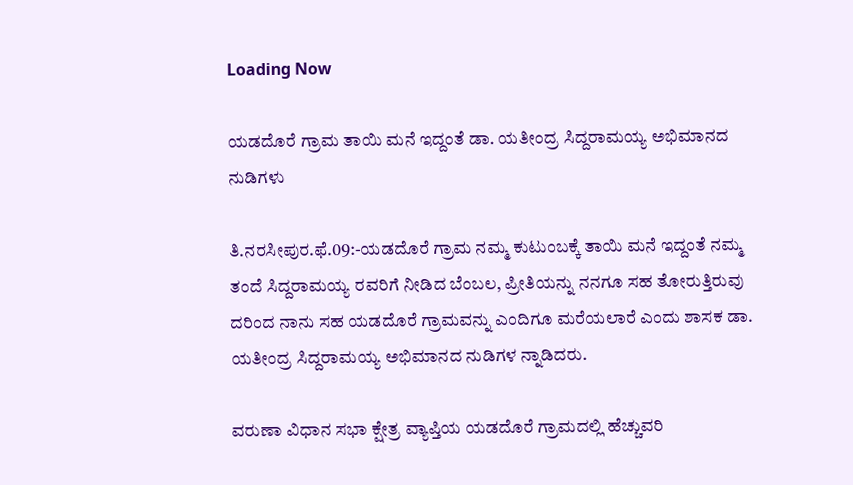Loading Now

ಯಡದೊರೆ ಗ್ರಾಮ ತಾಯಿ ಮನೆ ಇದ್ದಂತೆ ಡಾ. ಯತೀಂದ್ರ ಸಿದ್ದರಾಮಯ್ಯ ಅಭಿಮಾನದ ನುಡಿಗಳು

ತಿ.ನರಸೀಪುರ.ಫೆ.09:-ಯಡದೊರೆ ಗ್ರಾಮ ನಮ್ಮ ಕುಟುಂಬಕ್ಕೆ ತಾಯಿ ಮನೆ ಇದ್ದಂತೆ ನಮ್ಮ ತಂದೆ ಸಿದ್ದರಾಮಯ್ಯ ರವರಿಗೆ ನೀಡಿದ ಬೆಂಬಲ, ಪ್ರೀತಿಯನ್ನು ನನಗೂ ಸಹ ತೋರುತ್ತಿರುವು ದರಿಂದ ನಾನು ಸಹ ಯಡದೊರೆ ಗ್ರಾಮವನ್ನು ಎಂದಿಗೂ ಮರೆಯಲಾರೆ ಎಂದು ಶಾಸಕ ಡಾ. ಯತೀಂದ್ರ ಸಿದ್ದರಾಮಯ್ಯ ಅಭಿಮಾನದ ನುಡಿಗಳ ನ್ನಾಡಿದರು.

ವರುಣಾ ವಿಧಾನ ಸಭಾ ಕ್ಷೇತ್ರ ವ್ಯಾಪ್ತಿಯ ಯಡದೊರೆ ಗ್ರಾಮದಲ್ಲಿ ಹೆಚ್ಚುವರಿ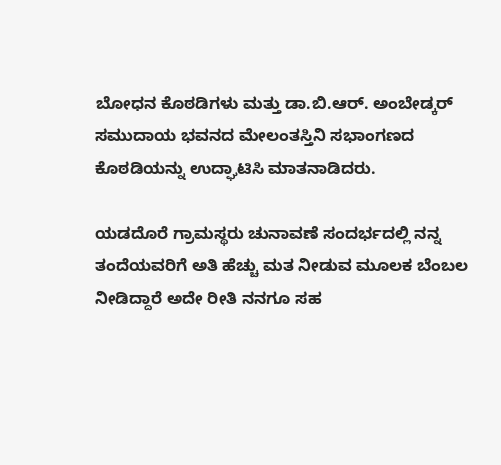ಬೋಧನ ಕೊಠಡಿಗಳು ಮತ್ತು ಡಾ.ಬಿ.ಆರ್. ಅಂಬೇಡ್ಕರ್ ಸಮುದಾಯ ಭವನದ ಮೇಲಂತಸ್ತಿನಿ ಸಭಾಂಗಣದ ಕೊಠಡಿಯನ್ನು ಉದ್ಘಾಟಿಸಿ ಮಾತನಾಡಿದರು.

ಯಡದೊರೆ ಗ್ರಾಮಸ್ಥರು ಚುನಾವಣೆ ಸಂದರ್ಭದಲ್ಲಿ ನನ್ನ ತಂದೆಯವರಿಗೆ ಅತಿ ಹೆಚ್ಚು ಮತ ನೀಡುವ ಮೂಲಕ ಬೆಂಬಲ ನೀಡಿದ್ದಾರೆ ಅದೇ ರೀತಿ ನನಗೂ ಸಹ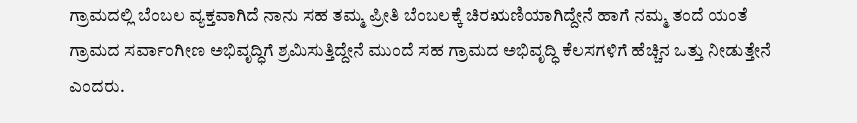ಗ್ರಾಮದಲ್ಲಿ ಬೆಂಬಲ ವ್ಯಕ್ತವಾಗಿದೆ ನಾನು ಸಹ ತಮ್ಮ ಪ್ರೀತಿ ಬೆಂಬಲಕ್ಕೆ ಚಿರಋಣಿಯಾಗಿದ್ದೇನೆ ಹಾಗೆ ನಮ್ಮ ತಂದೆ ಯಂತೆ ಗ್ರಾಮದ ಸರ್ವಾಂಗೀಣ ಅಭಿವೃದ್ಧಿಗೆ ಶ್ರಮಿಸುತ್ತಿದ್ದೇನೆ ಮುಂದೆ ಸಹ ಗ್ರಾಮದ ಅಭಿವೃದ್ಧಿ ಕೆಲಸಗಳಿಗೆ ಹೆಚ್ಚಿನ ಒತ್ತು ನೀಡುತ್ತೇನೆ ಎಂದರು.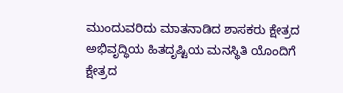ಮುಂದುವರಿದು ಮಾತನಾಡಿದ ಶಾಸಕರು ಕ್ಷೇತ್ರದ ಅಭಿವೃದ್ಧಿಯ ಹಿತದೃಷ್ಟಿಯ ಮನಸ್ಥಿತಿ ಯೊಂದಿಗೆ ಕ್ಷೇತ್ರದ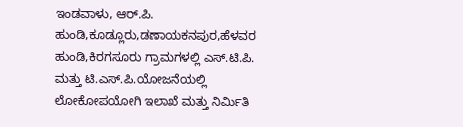ಇಂಡವಾಳು, ಆರ್.ಪಿ. ಹುಂಡಿ,ಕೂಡ್ಲೂರು,ಡಣಾಯಕನಪುರ,ಹೆಳವರ ಹುಂಡಿ,ಕಿರಗಸೂರು ಗ್ರಾಮಗಳಲ್ಲಿ ಎಸ್.ಟಿ.ಪಿ. ಮತ್ತು ಟಿ.ಎಸ್.ಪಿ.ಯೋಜನೆಯಲ್ಲಿ
ಲೋಕೋಪಯೋಗಿ ಇಲಾಖೆ ಮತ್ತು ನಿರ್ಮಿತಿ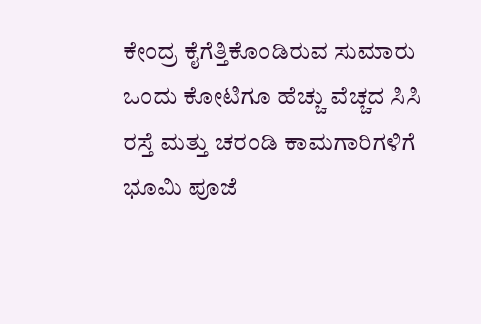ಕೇಂದ್ರ ಕೈಗೆತ್ತಿಕೊಂಡಿರುವ ಸುಮಾರು ಒಂದು ಕೋಟಿಗೂ ಹೆಚ್ಚು ವೆಚ್ಚದ ಸಿಸಿ ರಸ್ತೆ ಮತ್ತು ಚರಂಡಿ ಕಾಮಗಾರಿಗಳಿಗೆ ಭೂಮಿ ಪೂಜೆ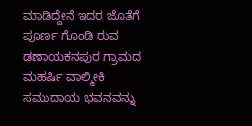ಮಾಡಿದ್ದೇನೆ ಇದರ ಜೊತೆಗೆ ಪೂರ್ಣ ಗೊಂಡಿ ರುವ ಡಣಾಯಕನಪುರ ಗ್ರಾಮದ ಮಹರ್ಷಿ ವಾಲ್ಮೀಕಿ ಸಮುದಾಯ ಭವನವನ್ನು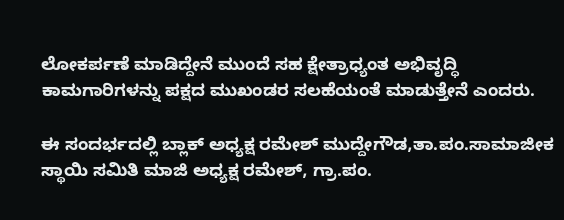ಲೋಕರ್ಪಣೆ ಮಾಡಿದ್ದೇನೆ ಮುಂದೆ ಸಹ ಕ್ಷೇತ್ರಾಧ್ಯಂತ ಅಭಿವೃದ್ಧಿ ಕಾಮಗಾರಿಗಳನ್ನು ಪಕ್ಷದ ಮುಖಂಡರ ಸಲಹೆಯಂತೆ ಮಾಡುತ್ತೇನೆ ಎಂದರು.

ಈ ಸಂದರ್ಭದಲ್ಲಿ ಬ್ಲಾಕ್ ಅಧ್ಯಕ್ಷ ರಮೇಶ್ ಮುದ್ದೇಗೌಡ,ತಾ.ಪಂ.ಸಾಮಾಜೀಕ ಸ್ಥಾಯಿ ಸಮಿತಿ ಮಾಜಿ ಅಧ್ಯಕ್ಷ ರಮೇಶ್, ಗ್ರಾ.ಪಂ.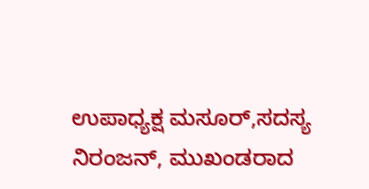ಉಪಾಧ್ಯಕ್ಷ ಮಸೂರ್,ಸದಸ್ಯ ನಿರಂಜನ್, ಮುಖಂಡರಾದ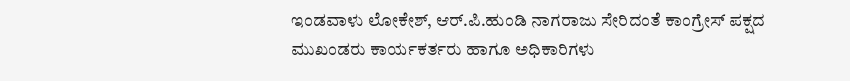ಇಂಡವಾಳು ಲೋಕೇಶ್, ಆರ್.ಪಿ.ಹುಂಡಿ ನಾಗರಾಜು ಸೇರಿದಂತೆ ಕಾಂಗ್ರೇಸ್ ಪಕ್ಷದ ಮುಖಂಡರು ಕಾರ್ಯಕರ್ತರು ಹಾಗೂ ಅಧಿಕಾರಿಗಳು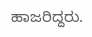ಹಾಜರಿದ್ದರು.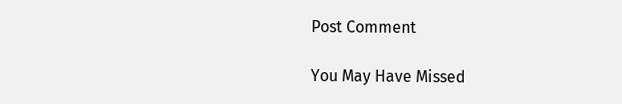Post Comment

You May Have Missed